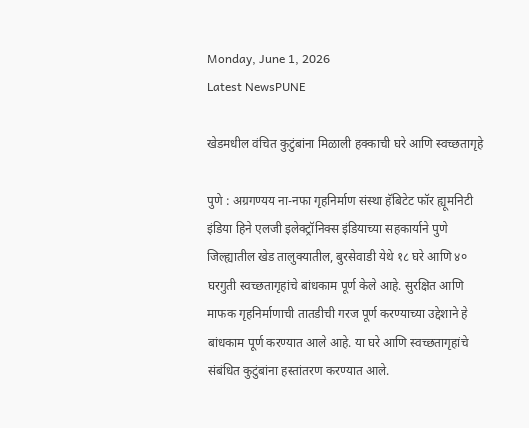Monday, June 1, 2026
Latest NewsPUNE

खेडमधील वंचित कुटुंबांना मिळाली हक्काची घरे आणि स्वच्छतागृहे

पुणे : अग्रगण्यय ना-नफा गृहनिर्माण संस्था हॅबिटेट फॉर ह्यूमनिटी इंडिया हिने एलजी इलेक्ट्रॉनिक्स इंडियाच्या सहकार्याने पुणे जिल्ह्यातील खेड तालुक्यातील, बुरसेवाडी येथे १८ घरे आणि ४०
घरगुती स्वच्छतागृहांचे बांधकाम पूर्ण केले आहे. सुरक्षित आणि माफक गृहनिर्माणाची तातडीची गरज पूर्ण करण्याच्या उद्देशाने हे बांधकाम पूर्ण करण्यात आले आहे. या घरे आणि स्वच्छतागृहांचे संबंधित कुटुंबांना हस्तांतरण करण्यात आले.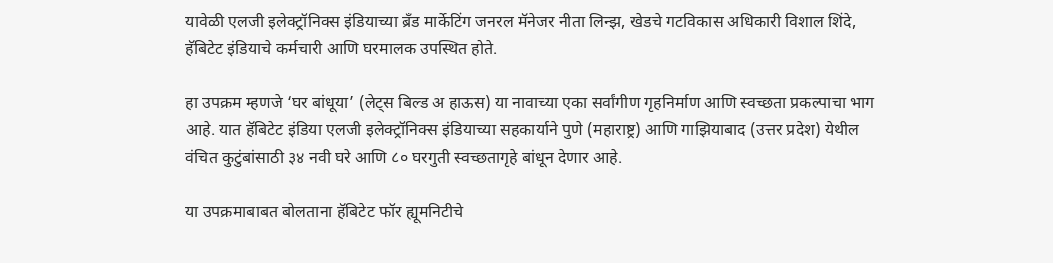यावेळी एलजी इलेक्ट्रॉनिक्स इंडियाच्या ब्रँड मार्केटिंग जनरल मॅनेजर नीता लिन्झ, खेडचे गटविकास अधिकारी विशाल शिंदे, हॅबिटेट इंडियाचे कर्मचारी आणि घरमालक उपस्थित होते.

हा उपक्रम म्हणजे ‘घर बांधूया’ (लेट्स बिल्ड अ हाऊस) या नावाच्या एका सर्वांगीण गृहनिर्माण आणि स्वच्छता प्रकल्पाचा भाग आहे. यात हॅबिटेट इंडिया एलजी इलेक्ट्रॉनिक्स इंडियाच्या सहकार्याने पुणे (महाराष्ट्र) आणि गाझियाबाद (उत्तर प्रदेश) येथील वंचित कुटुंबांसाठी ३४ नवी घरे आणि ८० घरगुती स्वच्छतागृहे बांधून देणार आहे.

या उपक्रमाबाबत बोलताना हॅबिटेट फॉर ह्यूमनिटीचे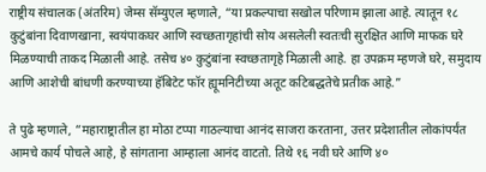राष्ट्रीय संचालक (अंतरिम) जेम्स सॅम्युएल म्हणाले, “या प्रकल्पाचा सखोल परिणाम झाला आहे. त्यातून १८ कुटुंबांना दिवाणखाना, स्वयंपाकघर आणि स्वच्छतागृहांची सोय असलेली स्वतःची सुरक्षित आणि माफक घरे मिळण्याची ताकद मिळाली आहे. तसेच ४० कुटुंबांना स्वच्छतागृहे मिळाली आहे. हा उपक्रम म्हणजे घरे, समुदाय आणि आशेची बांधणी करण्याच्या हॅबिटेट फॉर ह्यूमनिटीच्या अतूट कटिबद्धतेचे प्रतीक आहे.”

ते पुढे म्हणाले, “महाराष्ट्रातील हा मोठा टप्पा गाठल्याचा आनंद साजरा करताना, उत्तर प्रदेशातील लोकांपर्यंत आमचे कार्य पोचले आहे, हे सांगताना आम्हाला आनंद वाटतो. तिथे १६ नवी घरे आणि ४०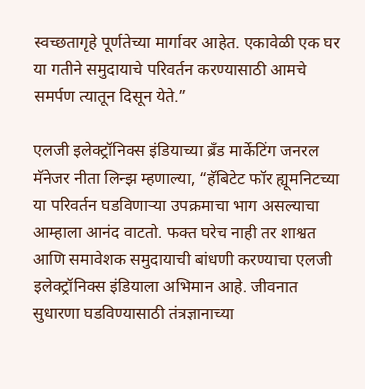स्वच्छतागृहे पूर्णतेच्या मार्गावर आहेत. एकावेळी एक घर या गतीने समुदायाचे परिवर्तन करण्यासाठी आमचे समर्पण त्यातून दिसून येते.”

एलजी इलेक्ट्रॉनिक्स इंडियाच्या ब्रँड मार्केटिंग जनरल मॅनेजर नीता लिन्झ म्हणाल्या, “हॅबिटेट फॉर ह्यूमनिटच्या या परिवर्तन घडविणाऱ्या उपक्रमाचा भाग असल्याचा आम्हाला आनंद वाटतो. फक्त घरेच नाही तर शाश्वत आणि समावेशक समुदायाची बांधणी करण्याचा एलजी इलेक्ट्रॉनिक्स इंडियाला अभिमान आहे. जीवनात सुधारणा घडविण्यासाठी तंत्रज्ञानाच्या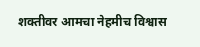शक्तीवर आमचा नेहमीच विश्वास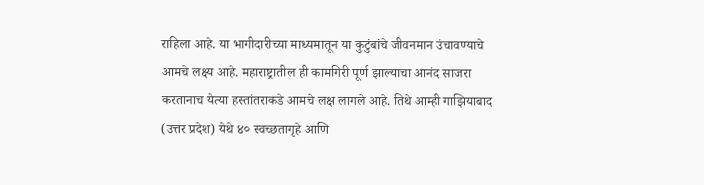राहिला आहे. या भागीदारीच्या माध्यमातून या कुटुंबांचे जीवनमान उंचावण्याचे आमचे लक्ष्य आहे. महाराष्ट्रातील ही कामगिरी पूर्ण झाल्याचा आनंद साजरा करतानाच येत्या हस्तांतराकडे आमचे लक्ष लागले आहे. तिथे आम्ही गाझियाबाद (उत्तर प्रदेश) येथे ४० स्वच्छतागृहे आणि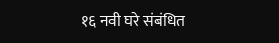१६ नवी घरे संबंधित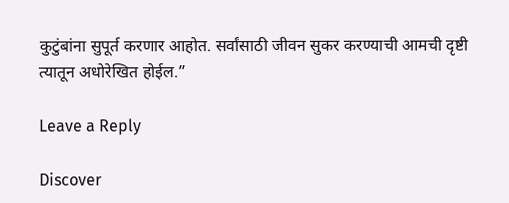कुटुंबांना सुपूर्त करणार आहोत. सर्वांसाठी जीवन सुकर करण्याची आमची दृष्टी त्यातून अधोरेखित होईल.”

Leave a Reply

Discover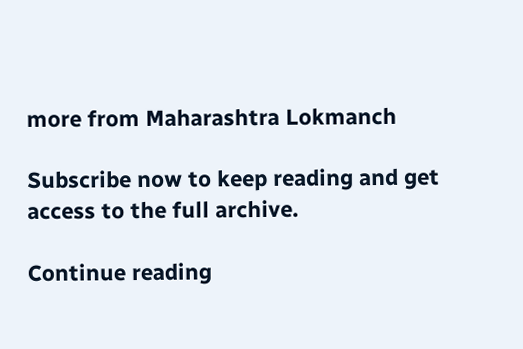more from Maharashtra Lokmanch

Subscribe now to keep reading and get access to the full archive.

Continue reading